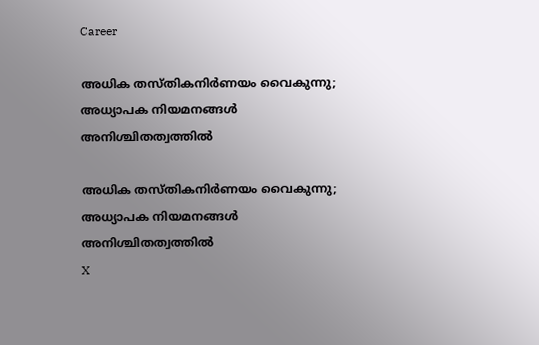Career

അധിക തസ്തികനിര്‍ണയം വൈകുന്നു; അധ്യാപക നിയമനങ്ങള്‍ അനിശ്ചിതത്വത്തില്‍

അധിക തസ്തികനിര്‍ണയം വൈകുന്നു; അധ്യാപക നിയമനങ്ങള്‍ അനിശ്ചിതത്വത്തില്‍
X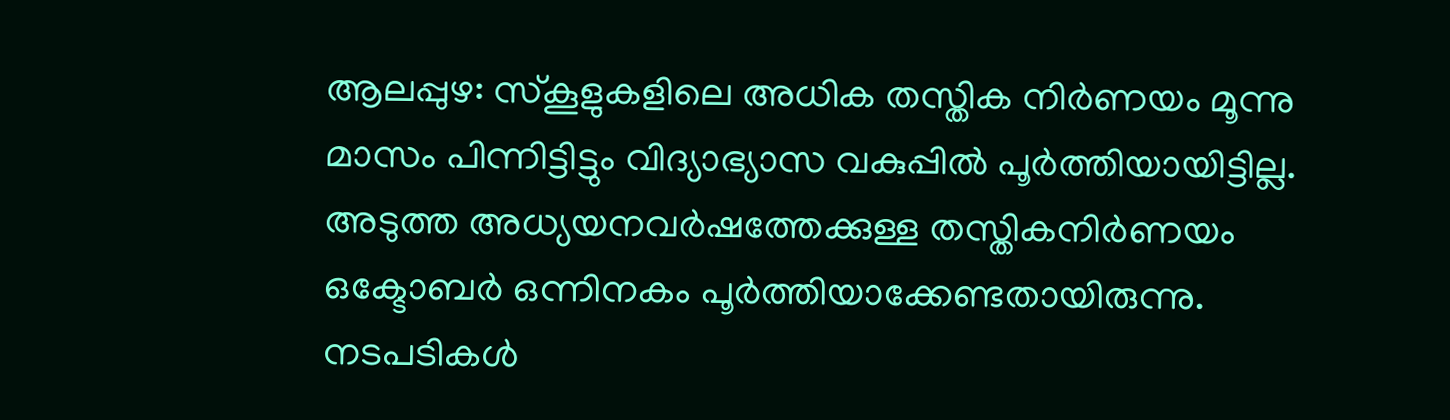ആലപ്പുഴ: സ്‌കൂളുകളിലെ അധിക തസ്തിക നിര്‍ണയം മൂന്നു മാസം പിന്നിട്ടിട്ടും വിദ്യാഭ്യാസ വകുപ്പില്‍ പൂര്‍ത്തിയായിട്ടില്ല. അടുത്ത അധ്യയനവര്‍ഷത്തേക്കുള്ള തസ്തികനിര്‍ണയം ഒക്ടോബര്‍ ഒന്നിനകം പൂര്‍ത്തിയാക്കേണ്ടതായിരുന്നു. നടപടികള്‍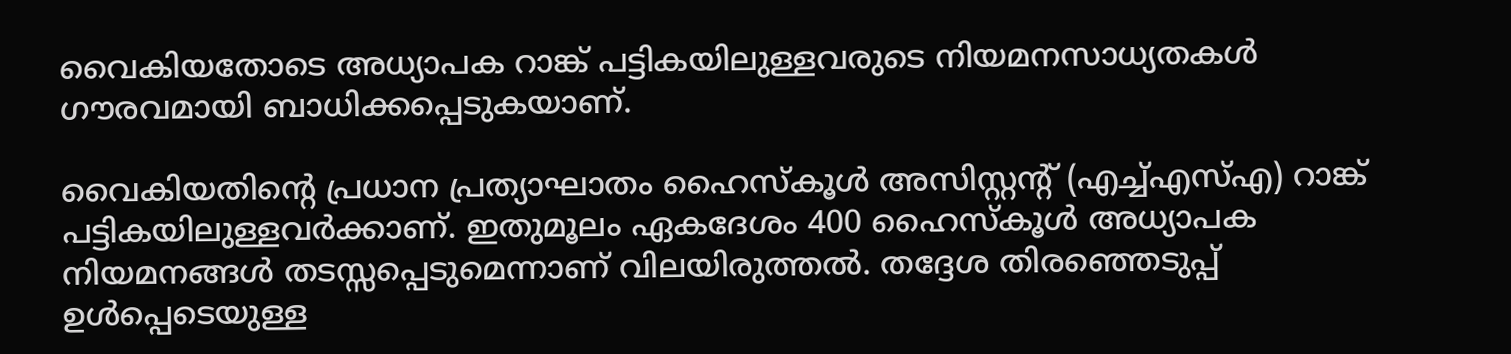വൈകിയതോടെ അധ്യാപക റാങ്ക് പട്ടികയിലുള്ളവരുടെ നിയമനസാധ്യതകള്‍ ഗൗരവമായി ബാധിക്കപ്പെടുകയാണ്.

വൈകിയതിന്റെ പ്രധാന പ്രത്യാഘാതം ഹൈസ്‌കൂള്‍ അസിസ്റ്റന്റ് (എച്ച്എസ്എ) റാങ്ക് പട്ടികയിലുള്ളവര്‍ക്കാണ്. ഇതുമൂലം ഏകദേശം 400 ഹൈസ്‌കൂള്‍ അധ്യാപക നിയമനങ്ങള്‍ തടസ്സപ്പെടുമെന്നാണ് വിലയിരുത്തല്‍. തദ്ദേശ തിരഞ്ഞെടുപ്പ് ഉള്‍പ്പെടെയുള്ള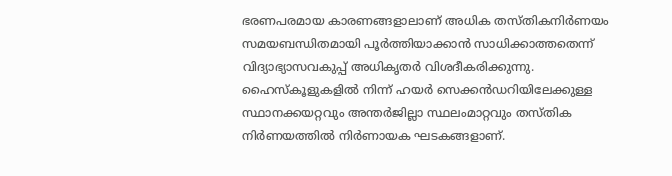ഭരണപരമായ കാരണങ്ങളാലാണ് അധിക തസ്തികനിര്‍ണയം സമയബന്ധിതമായി പൂര്‍ത്തിയാക്കാന്‍ സാധിക്കാത്തതെന്ന് വിദ്യാഭ്യാസവകുപ്പ് അധികൃതര്‍ വിശദീകരിക്കുന്നു. ഹൈസ്‌കൂളുകളില്‍ നിന്ന് ഹയര്‍ സെക്കന്‍ഡറിയിലേക്കുള്ള സ്ഥാനക്കയറ്റവും അന്തര്‍ജില്ലാ സ്ഥലംമാറ്റവും തസ്തിക നിര്‍ണയത്തില്‍ നിര്‍ണായക ഘടകങ്ങളാണ്.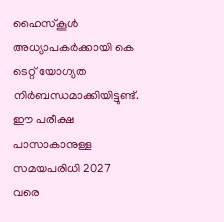ഹൈസ്‌കൂള്‍ അധ്യാപകര്‍ക്കായി കെ ടെറ്റ് യോഗ്യത നിര്‍ബന്ധമാക്കിയിട്ടുണ്ട്. ഈ പരീക്ഷ പാസാകാനുള്ള സമയപരിധി 2027 വരെ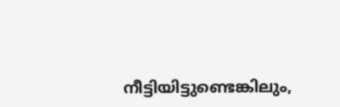നീട്ടിയിട്ടുണ്ടെങ്കിലും,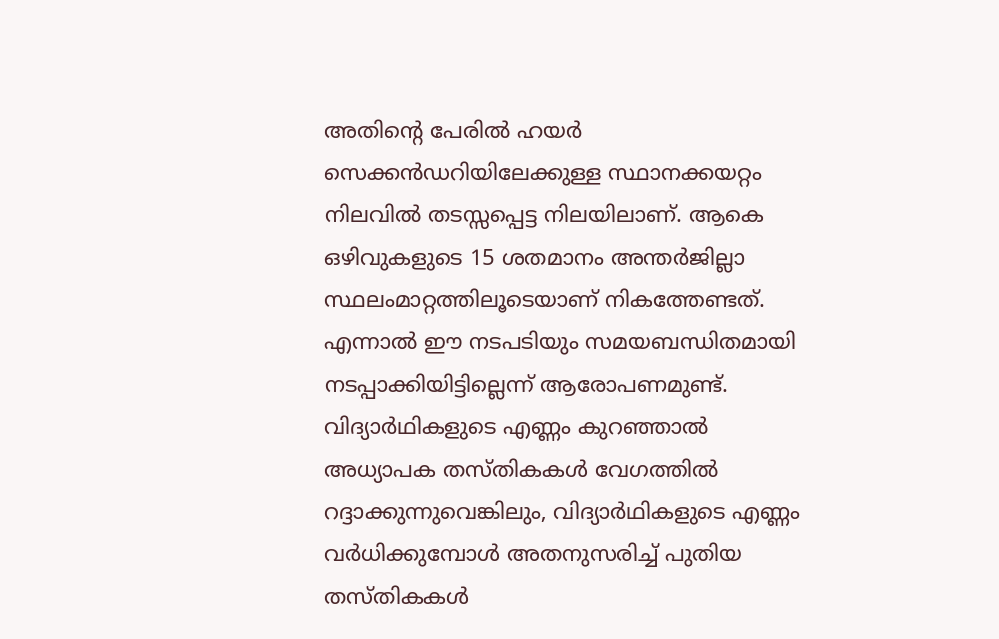അതിന്റെ പേരില്‍ ഹയര്‍ സെക്കന്‍ഡറിയിലേക്കുള്ള സ്ഥാനക്കയറ്റം നിലവില്‍ തടസ്സപ്പെട്ട നിലയിലാണ്. ആകെ ഒഴിവുകളുടെ 15 ശതമാനം അന്തര്‍ജില്ലാ സ്ഥലംമാറ്റത്തിലൂടെയാണ് നികത്തേണ്ടത്. എന്നാല്‍ ഈ നടപടിയും സമയബന്ധിതമായി നടപ്പാക്കിയിട്ടില്ലെന്ന് ആരോപണമുണ്ട്. വിദ്യാര്‍ഥികളുടെ എണ്ണം കുറഞ്ഞാല്‍ അധ്യാപക തസ്തികകള്‍ വേഗത്തില്‍ റദ്ദാക്കുന്നുവെങ്കിലും, വിദ്യാര്‍ഥികളുടെ എണ്ണം വര്‍ധിക്കുമ്പോള്‍ അതനുസരിച്ച് പുതിയ തസ്തികകള്‍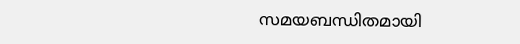സമയബന്ധിതമായി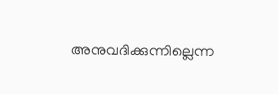അനുവദിക്കുന്നില്ലെന്ന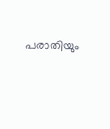പരാതിയും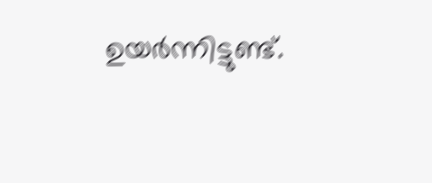ഉയര്‍ന്നിട്ടുണ്ട്.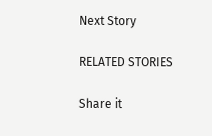Next Story

RELATED STORIES

Share it